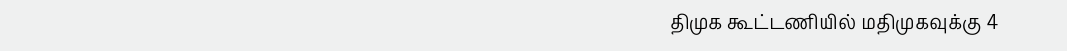திமுக கூட்டணியில் மதிமுகவுக்கு 4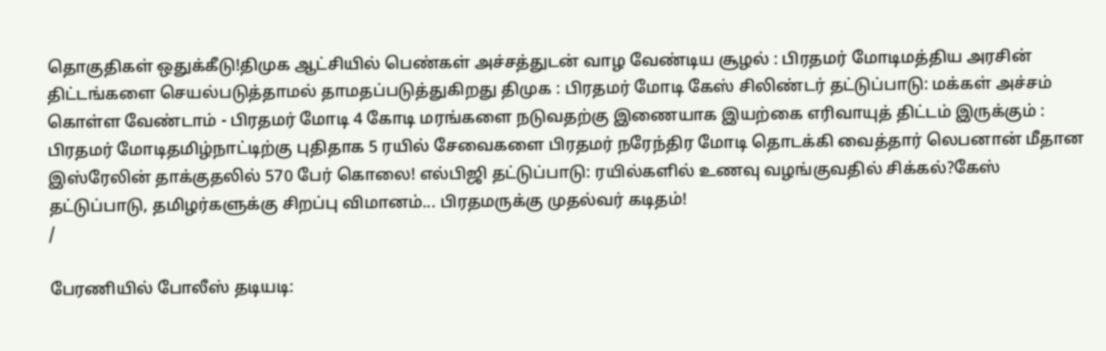தொகுதிகள் ஒதுக்கீடு!திமுக ஆட்சியில் பெண்கள் அச்சத்துடன் வாழ வேண்டிய சூழல் : பிரதமர் மோடிமத்திய அரசின் திட்டங்களை செயல்படுத்தாமல் தாமதப்படுத்துகிறது திமுக : பிரதமர் மோடி கேஸ் சிலிண்டர் தட்டுப்பாடு: மக்கள் அச்சம் கொள்ள வேண்டாம் - பிரதமர் மோடி 4 கோடி மரங்களை நடுவதற்கு இணையாக இயற்கை எரிவாயுத் திட்டம் இருக்கும் : பிரதமர் மோடிதமிழ்நாட்டிற்கு புதிதாக 5 ரயில் சேவைகளை பிரதமர் நரேந்திர மோடி தொடக்கி வைத்தார் லெபனான் மீதான இஸ்ரேலின் தாக்குதலில் 570 பேர் கொலை! எல்பிஜி தட்டுப்பாடு: ரயில்களில் உணவு வழங்குவதில் சிக்கல்?கேஸ் தட்டுப்பாடு, தமிழர்களுக்கு சிறப்பு விமானம்... பிரதமருக்கு முதல்வர் கடிதம்!
/

பேரணியில் போலீஸ் தடியடி: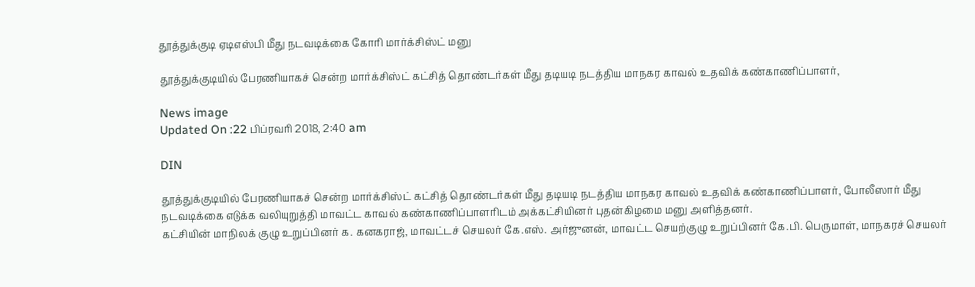தூத்துக்குடி ஏடிஎஸ்பி மீது நடவடிக்கை கோரி மார்க்சிஸ்ட் மனு

தூத்துக்குடியில் பேரணியாகச் சென்ற மார்க்சிஸ்ட் கட்சித் தொண்டர்கள் மீது தடியடி நடத்திய மாநகர காவல் உதவிக் கண்காணிப்பாளர்,

News image
Updated On :22 பிப்ரவரி 2018, 2:40 am

DIN

தூத்துக்குடியில் பேரணியாகச் சென்ற மார்க்சிஸ்ட் கட்சித் தொண்டர்கள் மீது தடியடி நடத்திய மாநகர காவல் உதவிக் கண்காணிப்பாளர், போலீஸார் மீது நடவடிக்கை எடுக்க வலியுறுத்தி மாவட்ட காவல் கண்காணிப்பாளரிடம் அக்கட்சியினர் புதன்கிழமை மனு அளித்தனர்.
கட்சியின் மாநிலக் குழு உறுப்பினர் க. கனகராஜ், மாவட்டச் செயலர் கே.எஸ். அர்ஜுனன், மாவட்ட செயற்குழு உறுப்பினர் கே.பி. பெருமாள், மாநகரச் செயலர்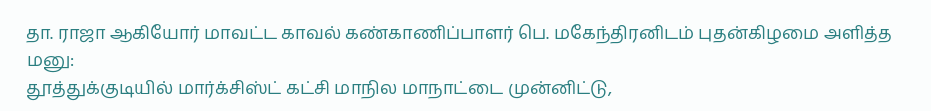தா. ராஜா ஆகியோர் மாவட்ட காவல் கண்காணிப்பாளர் பெ. மகேந்திரனிடம் புதன்கிழமை அளித்த மனு:
தூத்துக்குடியில் மார்க்சிஸ்ட் கட்சி மாநில மாநாட்டை முன்னிட்டு,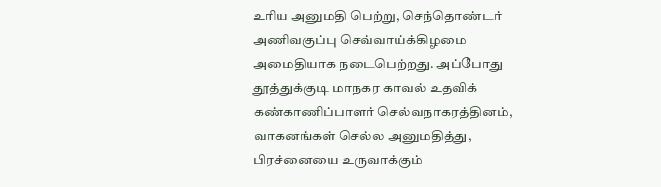உரிய அனுமதி பெற்று, செந்தொண்டர் அணிவகுப்பு செவ்வாய்க்கிழமை அமைதியாக நடைபெற்றது. அப்போது தூத்துக்குடி மாநகர காவல் உதவிக் கண்காணிப்பாளர் செல்வநாகரத்தினம், வாகனங்கள் செல்ல அனுமதித்து,  பிரச்னையை உருவாக்கும்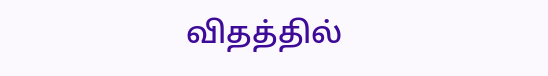விதத்தில்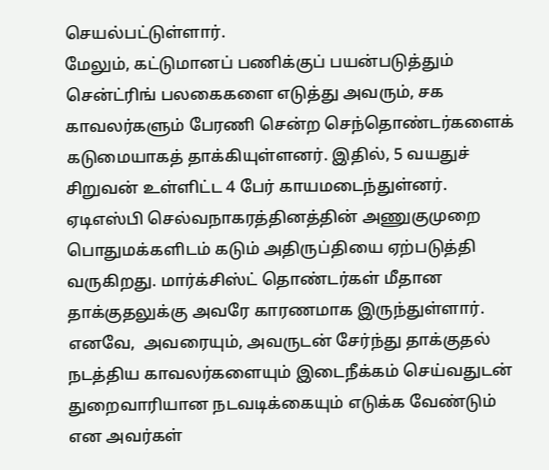செயல்பட்டுள்ளார்.
மேலும், கட்டுமானப் பணிக்குப் பயன்படுத்தும் சென்ட்ரிங் பலகைகளை எடுத்து அவரும், சக காவலர்களும் பேரணி சென்ற செந்தொண்டர்களைக் கடுமையாகத் தாக்கியுள்ளனர். இதில், 5 வயதுச் சிறுவன் உள்ளிட்ட 4 பேர் காயமடைந்துள்னர்.
ஏடிஎஸ்பி செல்வநாகரத்தினத்தின் அணுகுமுறை பொதுமக்களிடம் கடும் அதிருப்தியை ஏற்படுத்தி வருகிறது. மார்க்சிஸ்ட் தொண்டர்கள் மீதான தாக்குதலுக்கு அவரே காரணமாக இருந்துள்ளார்.  எனவே,  அவரையும், அவருடன் சேர்ந்து தாக்குதல் நடத்திய காவலர்களையும் இடைநீக்கம் செய்வதுடன் துறைவாரியான நடவடிக்கையும் எடுக்க வேண்டும் என அவர்கள்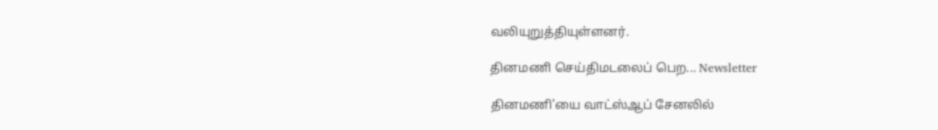வலியுறுத்தியுள்ளனர்.

தினமணி செய்திமடலைப் பெற... Newsletter

தினமணி'யை வாட்ஸ்ஆப் சேனலில்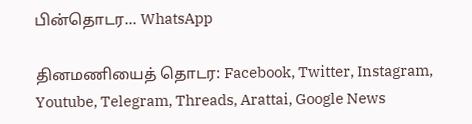பின்தொடர... WhatsApp

தினமணியைத் தொடர: Facebook, Twitter, Instagram, Youtube, Telegram, Threads, Arattai, Google News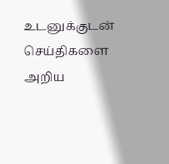உடனுக்குடன் செய்திகளை அறிய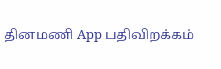தினமணி App பதிவிறக்கம்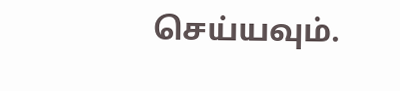செய்யவும்.